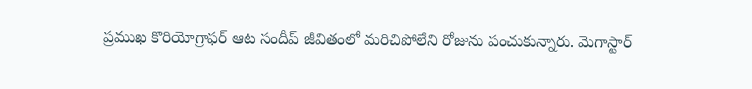ప్రముఖ కొరియోగ్రాఫర్ ఆట సందీప్ జీవితంలో మరిచిపోలేని రోజును పంచుకున్నారు. మెగాస్టార్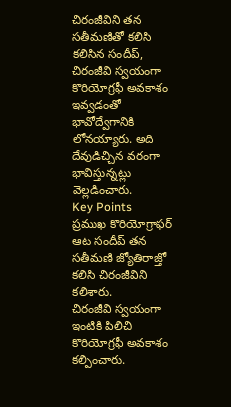చిరంజీవిని తన సతీమణితో కలిసి కలిసిన సందీప్, చిరంజీవి స్వయంగా కొరియోగ్రఫీ అవకాశం ఇవ్వడంతో భావోద్వేగానికి లోనయ్యారు. అది దేవుడిచ్చిన వరంగా భావిస్తున్నట్లు వెల్లడించారు.
Key Points
ప్రముఖ కొరియోగ్రాఫర్ ఆట సందీప్ తన సతీమణి జ్యోతిరాజ్తో కలిసి చిరంజీవిని కలిశారు.
చిరంజీవి స్వయంగా ఇంటికి పిలిచి కొరియోగ్రఫీ అవకాశం కల్పించారు.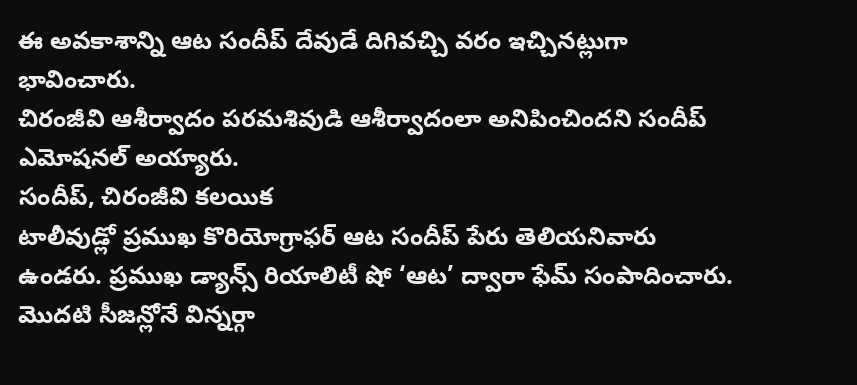ఈ అవకాశాన్ని ఆట సందీప్ దేవుడే దిగివచ్చి వరం ఇచ్చినట్లుగా భావించారు.
చిరంజీవి ఆశీర్వాదం పరమశివుడి ఆశీర్వాదంలా అనిపించిందని సందీప్ ఎమోషనల్ అయ్యారు.
సందీప్, చిరంజీవి కలయిక
టాలీవుడ్లో ప్రముఖ కొరియోగ్రాఫర్ ఆట సందీప్ పేరు తెలియనివారు ఉండరు. ప్రముఖ డ్యాన్స్ రియాలిటీ షో ‘ఆట’ ద్వారా ఫేమ్ సంపాదించారు. మొదటి సీజన్లోనే విన్నర్గా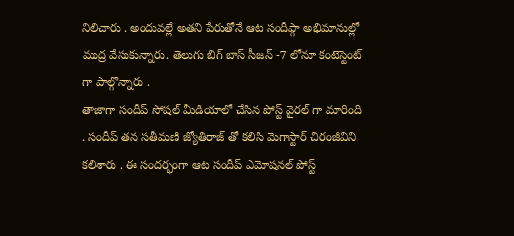నిలిచారు . అందువల్లే అతని పేరుతోనే ఆట సందీప్గా అభిమానుల్లో ముద్ర వేసుకున్నారు. తెలుగు బిగ్ బాస్ సీజన్ -7 లోనూ కంటెస్టెంట్ గా పాల్గొన్నారు .
తాజాగా సందీప్ సోషల్ మీడియాలో చేసిన పోస్ట్ వైరల్ గా మారింది . సందీప్ తన సతీమణి జ్యోతిరాజ్ తో కలిసి మెగాస్టార్ చిరంజీవిని కలిశారు . ఈ సందర్భంగా ఆట సందీప్ ఎమోషనల్ పోస్ట్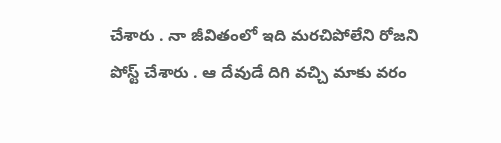చేశారు . నా జీవితంలో ఇది మరచిపోలేని రోజని పోస్ట్ చేశారు . ఆ దేవుడే దిగి వచ్చి మాకు వరం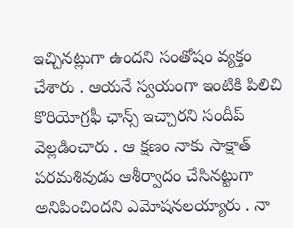ఇచ్చినట్లుగా ఉందని సంతోషం వ్యక్తం చేశారు . ఆయనే స్వయంగా ఇంటికి పిలిచి కొరియోగ్రఫీ ఛాన్స్ ఇచ్చారని సందీప్ వెల్లడించారు . ఆ క్షణం నాకు సాక్షాత్ పరమశివుడు ఆశీర్వాదం చేసినట్టుగా అనిపించిందని ఎమోషనలయ్యారు . నా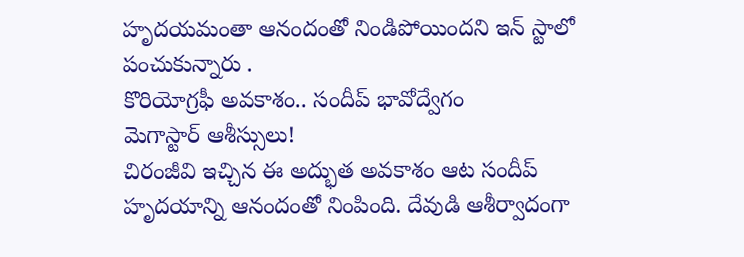హృదయమంతా ఆనందంతో నిండిపోయిందని ఇన్ స్టాలో పంచుకున్నారు .
కొరియోగ్రఫీ అవకాశం.. సందీప్ భావోద్వేగం
మెగాస్టార్ ఆశీస్సులు!
చిరంజీవి ఇచ్చిన ఈ అద్భుత అవకాశం ఆట సందీప్ హృదయాన్ని ఆనందంతో నింపింది. దేవుడి ఆశీర్వాదంగా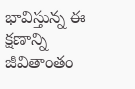భావిస్తున్న ఈ క్షణాన్ని జీవితాంతం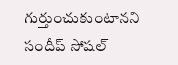గుర్తుంచుకుంటానని సందీప్ సోషల్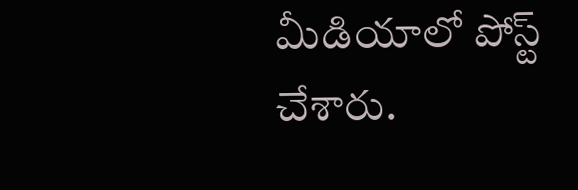మీడియాలో పోస్ట్ చేశారు.